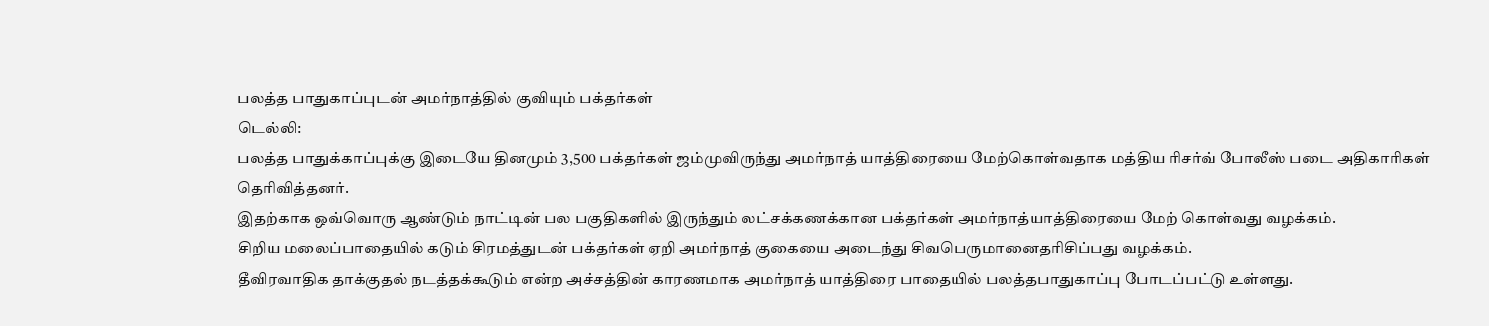பலத்த பாதுகாப்புடன் அமர்நாத்தில் குவியும் பக்தர்கள்
டெல்லி:
பலத்த பாதுக்காப்புக்கு இடையே தினமும் 3,500 பக்தர்கள் ஜம்முவிருந்து அமர்நாத் யாத்திரையை மேற்கொள்வதாக மத்திய ரிசர்வ் போலீஸ் படை அதிகாரிகள் தெரிவித்தனர்.
இதற்காக ஒவ்வொரு ஆண்டும் நாட்டின் பல பகுதிகளில் இருந்தும் லட்சக்கணக்கான பக்தர்கள் அமர்நாத்யாத்திரையை மேற் கொள்வது வழக்கம்.
சிறிய மலைப்பாதையில் கடும் சிரமத்துடன் பக்தர்கள் ஏறி அமர்நாத் குகையை அடைந்து சிவபெருமானைதரிசிப்பது வழக்கம்.
தீவிரவாதிக தாக்குதல் நடத்தக்கூடும் என்ற அச்சத்தின் காரணமாக அமர்நாத் யாத்திரை பாதையில் பலத்தபாதுகாப்பு போடப்பட்டு உள்ளது.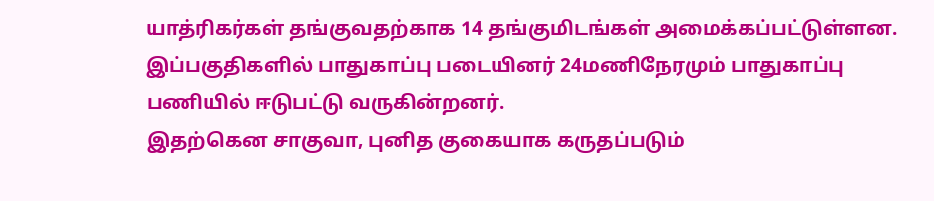யாத்ரிகர்கள் தங்குவதற்காக 14 தங்குமிடங்கள் அமைக்கப்பட்டுள்ளன. இப்பகுதிகளில் பாதுகாப்பு படையினர் 24மணிநேரமும் பாதுகாப்பு பணியில் ஈடுபட்டு வருகின்றனர்.
இதற்கென சாகுவா, புனித குகையாக கருதப்படும்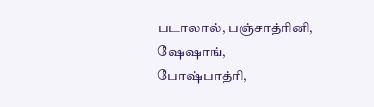படாலால், பஞ்சாத்ரினி, ஷேஷாங், போஷ்பாத்ரி,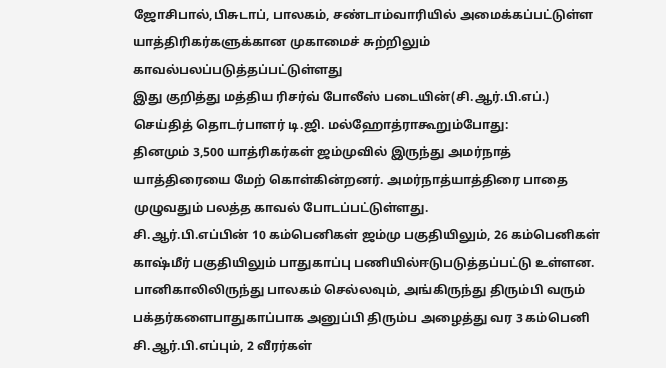ஜோசிபால்,பிசுடாப், பாலகம், சண்டாம்வாரியில் அமைக்கப்பட்டுள்ள யாத்திரிகர்களுக்கான முகாமைச் சுற்றிலும் காவல்பலப்படுத்தப்பட்டுள்ளது
இது குறித்து மத்திய ரிசர்வ் போலீஸ் படையின்(சி.ஆர்.பி.எப்.) செய்தித் தொடர்பாளர் டி.ஜி. மல்ஹோத்ராகூறும்போது:
தினமும் 3,500 யாத்ரிகர்கள் ஜம்முவில் இருந்து அமர்நாத் யாத்திரையை மேற் கொள்கின்றனர். அமர்நாத்யாத்திரை பாதை முழுவதும் பலத்த காவல் போடப்பட்டுள்ளது.
சி.ஆர்.பி.எப்பின் 10 கம்பெனிகள் ஜம்மு பகுதியிலும், 26 கம்பெனிகள் காஷ்மீர் பகுதியிலும் பாதுகாப்பு பணியில்ஈடுபடுத்தப்பட்டு உள்ளன. பானிகாலிலிருந்து பாலகம் செல்லவும், அங்கிருந்து திரும்பி வரும் பக்தர்களைபாதுகாப்பாக அனுப்பி திரும்ப அழைத்து வர 3 கம்பெனி சி.ஆர்.பி.எப்பும், 2 வீரர்கள்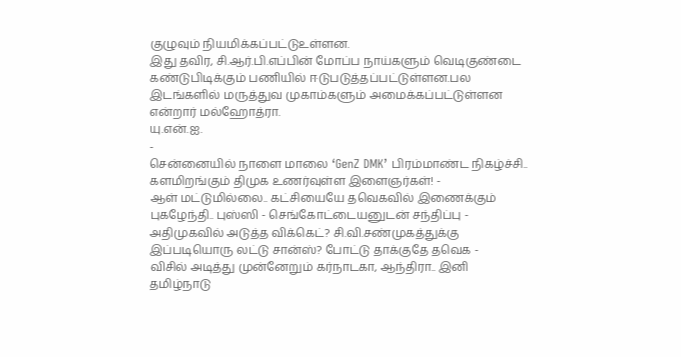குழுவும் நியமிக்கப்பட்டுஉள்ளன.
இது தவிர, சி.ஆர்.பி.எப்பின் மோப்ப நாய்களும் வெடிகுண்டை கண்டுபிடிக்கும் பணியில் ஈடுபடுத்தப்பட்டுள்ளன.பல இடங்களில் மருத்துவ முகாம்களும் அமைக்கப்பட்டுள்ளன என்றார் மல்ஹோத்ரா.
யு.என்.ஐ.
-
சென்னையில் நாளை மாலை ‘GenZ DMK’ பிரம்மாண்ட நிகழ்ச்சி.. களமிறங்கும் திமுக உணர்வுள்ள இளைஞர்கள்! -
ஆள் மட்டுமில்லை.. கட்சியையே தவெகவில் இணைக்கும் புகழேந்தி.. புஸ்ஸி - செங்கோட்டையனுடன் சந்திப்பு -
அதிமுகவில் அடுத்த விக்கெட்? சி.வி.சண்முகத்துக்கு இப்படியொரு லட்டு சான்ஸ்? போட்டு தாக்குதே தவெக -
விசில் அடித்து முன்னேறும் கர்நாடகா, ஆந்திரா.. இனி தமிழ்நாடு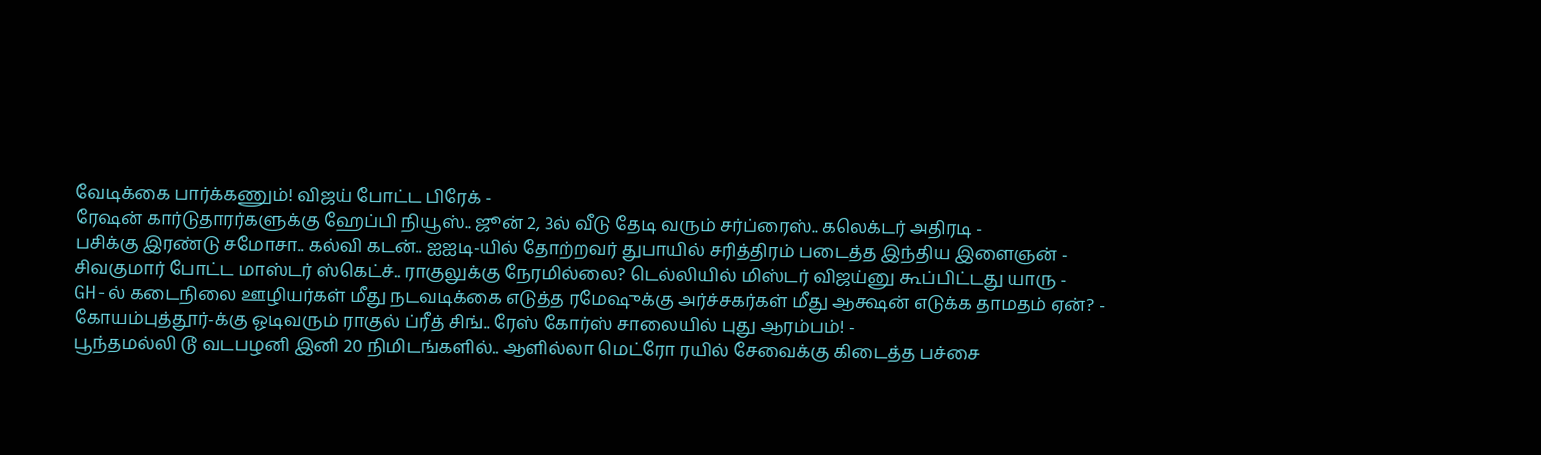வேடிக்கை பார்க்கணும்! விஜய் போட்ட பிரேக் -
ரேஷன் கார்டுதாரர்களுக்கு ஹேப்பி நியூஸ்.. ஜூன் 2, 3ல் வீடு தேடி வரும் சர்ப்ரைஸ்.. கலெக்டர் அதிரடி -
பசிக்கு இரண்டு சமோசா.. கல்வி கடன்.. ஐஐடி-யில் தோற்றவர் துபாயில் சரித்திரம் படைத்த இந்திய இளைஞன் -
சிவகுமார் போட்ட மாஸ்டர் ஸ்கெட்ச்.. ராகுலுக்கு நேரமில்லை? டெல்லியில் மிஸ்டர் விஜய்னு கூப்பிட்டது யாரு -
GH-ல் கடைநிலை ஊழியர்கள் மீது நடவடிக்கை எடுத்த ரமேஷுக்கு அர்ச்சகர்கள் மீது ஆக்ஷன் எடுக்க தாமதம் ஏன்? -
கோயம்புத்தூர்-க்கு ஓடிவரும் ராகுல் ப்ரீத் சிங்.. ரேஸ் கோர்ஸ் சாலையில் புது ஆரம்பம்! -
பூந்தமல்லி டூ வடபழனி இனி 20 நிமிடங்களில்.. ஆளில்லா மெட்ரோ ரயில் சேவைக்கு கிடைத்த பச்சை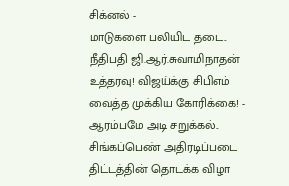சிக்னல் -
மாடுகளை பலியிட தடை.. நீதிபதி ஜி.ஆர்.சுவாமிநாதன் உத்தரவு! விஜய்க்கு சிபிஎம் வைத்த முக்கிய கோரிக்கை! -
ஆரம்பமே அடி சறுக்கல்.. சிங்கப்பெண் அதிரடிப்படை திட்டத்தின் தொடக்க விழா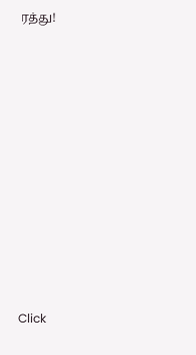ரத்து!












Click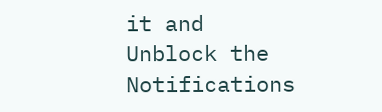it and Unblock the Notifications